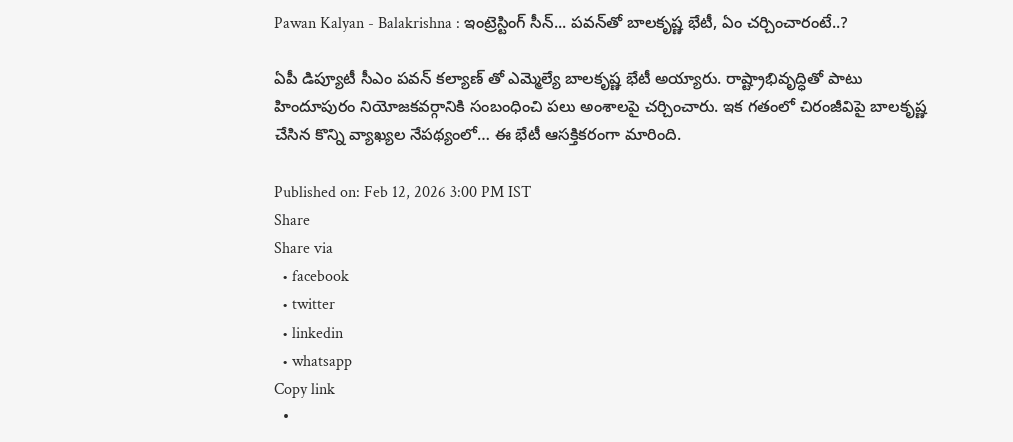Pawan Kalyan - Balakrishna : ఇంట్రెస్టింగ్ సీన్‌... పవన్‌తో బాలకృష్ణ భేటీ, ఏం చర్చించారంటే..?

ఏపీ డిప్యూటీ సీఎం పవన్ కల్యాణ్ తో ఎమ్మెల్యే బాలకృష్ణ భేటీ అయ్యారు. రాష్ట్రాభివృద్ధితో పాటు హిందూపురం నియోజకవర్గానికి సంబంధించి పలు అంశాలపై చర్చించారు. ఇక గతంలో చిరంజీవిపై బాలకృష్ణ చేసిన కొన్ని వ్యాఖ్యల నేపథ్యంలో… ఈ భేటీ ఆసక్తికరంగా మారింది.

Published on: Feb 12, 2026 3:00 PM IST
Share
Share via
  • facebook
  • twitter
  • linkedin
  • whatsapp
Copy link
  •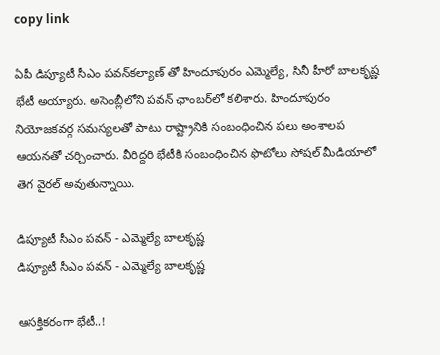copy link

ఏపీ డిప్యూటీ సీఎం పవన్‌కల్యాణ్‌ తో హిందూపురం ఎమ్మెల్యే, సినీ హీరో బాలకృష్ణ భేటీ అయ్యారు. అసెంబ్లీలోని పవన్‌ ఛాంబర్‌లో కలిశారు. హిందూపురం నియోజకవర్గ సమస్యలతో పాటు రాష్ట్రానికి సంబంధించిన పలు అంశాలప ఆయనతో చర్చించారు. వీరిద్దరి భేటీకి సంబంధించిన ఫొటోలు సోషల్ మీడియాలో తెగ వైరల్ అవుతున్నాయి.

డిప్యూటీ సీఎం పవన్ - ఎమ్మెల్యే బాలకృష్ణ
డిప్యూటీ సీఎం పవన్ - ఎమ్మెల్యే బాలకృష్ణ

ఆసక్తికరంగా భేటీ..!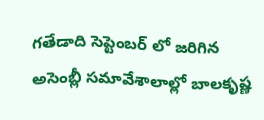గతేడాది సెప్టెంబర్ లో జరిగిన అసెంబ్లీ సమావేశాలాల్లో బాలకృష్ణ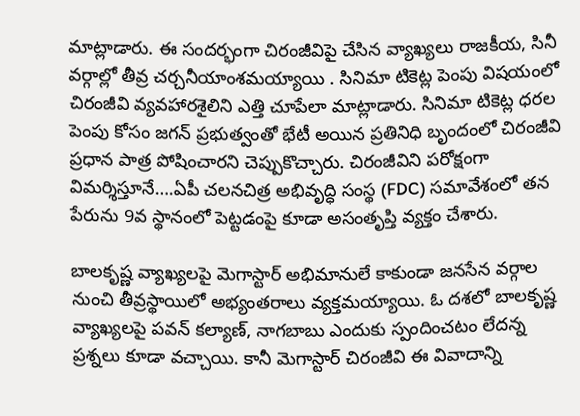మాట్లాడారు. ఈ సందర్భంగా చిరంజీవిపై చేసిన వ్యాఖ్యలు రాజకీయ, సినీ వర్గాల్లో తీవ్ర చర్చనీయాంశమయ్యాయి . సినిమా టికెట్ల పెంపు విషయంలో చిరంజీవి వ్యవహారశైలిని ఎత్తి చూపేలా మాట్లాడారు. సినిమా టికెట్ల ధరల పెంపు కోసం జగన్ ప్రభుత్వంతో భేటీ అయిన ప్రతినిధి బృందంలో చిరంజీవి ప్రధాన పాత్ర పోషించారని చెప్పుకొచ్చారు. చిరంజీవిని పరోక్షంగా విమర్శిస్తూనే….ఏపీ చలనచిత్ర అభివృద్ధి సంస్థ (FDC) సమావేశంలో తన పేరును 9వ స్థానంలో పెట్టడంపై కూడా అసంతృప్తి వ్యక్తం చేశారు.

బాలకృష్ణ వ్యాఖ్యలపై మెగాస్టార్ అభిమానులే కాకుండా జనసేన వర్గాల నుంచి తీవ్రస్థాయిలో అభ్యంతరాలు వ్యక్తమయ్యాయి. ఓ దశలో బాలకృష్ణ వ్యాఖ్యలపై పవన్ కల్యాణ్, నాగబాబు ఎందుకు స్పందించటం లేదన్న ప్రశ్నలు కూడా వచ్చాయి. కానీ మెగాస్టార్ చిరంజీవి ఈ వివాదాన్ని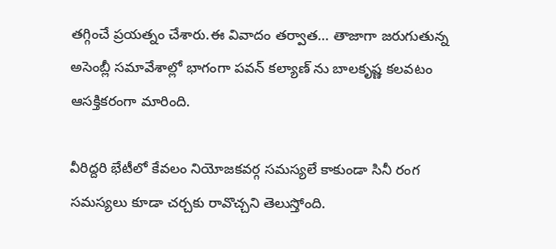తగ్గించే ప్రయత్నం చేశారు.ఈ వివాదం తర్వాత… తాజాగా జరుగుతున్న అసెంబ్లీ సమావేశాల్లో భాగంగా పవన్ కల్యాణ్ ను బాలకృష్ణ కలవటం ఆసక్తికరంగా మారింది.

వీరిద్దరి భేటీలో కేవలం నియోజకవర్గ సమస్యలే కాకుండా సినీ రంగ సమస్యలు కూడా చర్చకు రావొచ్చని తెలుస్తోంది.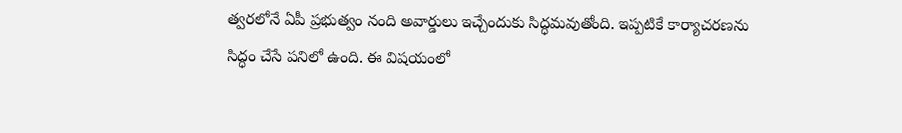త్వరలోనే ఏపీ ప్రభుత్వం నంది అవార్డులు ఇచ్చేందుకు సిద్ధమవుతోంది. ఇప్పటికే కార్యాచరణను సిద్ధం చేసే పనిలో ఉంది. ఈ విషయంలో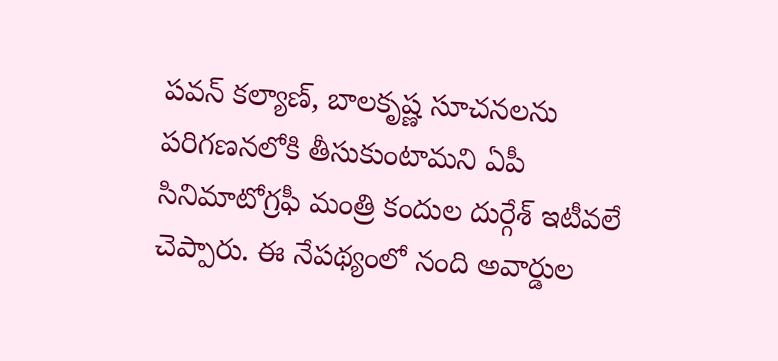పవన్ కల్యాణ్, బాలకృష్ణ సూచనలను పరిగణనలోకి తీసుకుంటామని ఏపీ సినిమాటోగ్రఫీ మంత్రి కందుల దుర్గేశ్ ఇటీవలే చెప్పారు. ఈ నేపథ్యంలో నంది అవార్డుల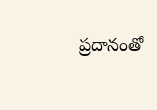ప్రదానంతో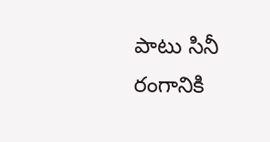పాటు సినీ రంగానికి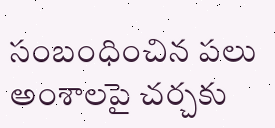సంబంధించిన పలు అంశాలపై చర్చకు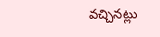వచ్చినట్లు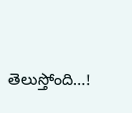తెలుస్తోంది…!